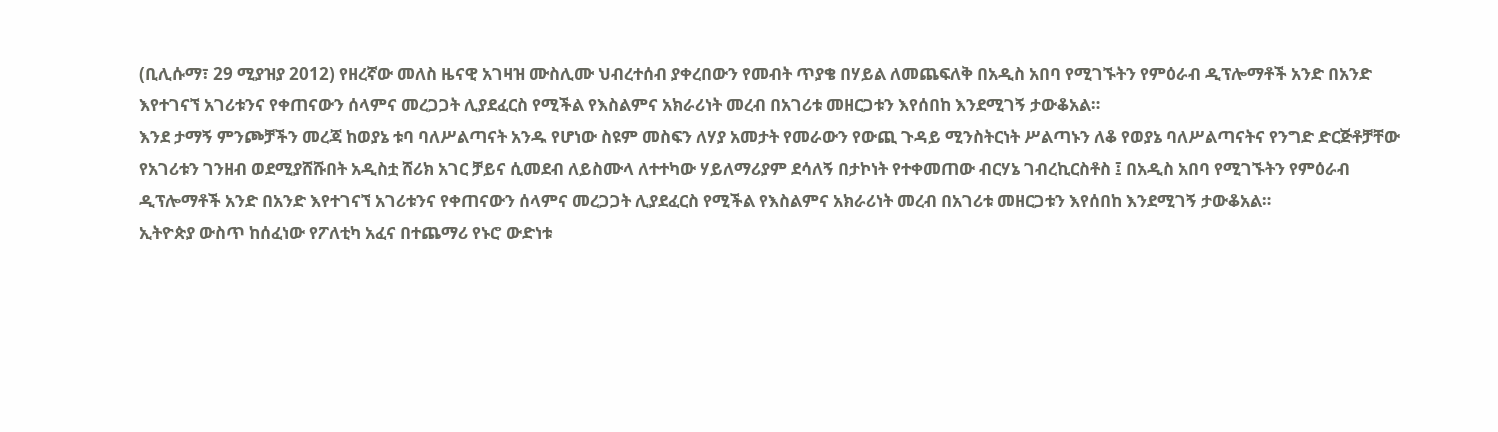(ቢሊሱማ፣ 29 ሚያዝያ 2012) የዘረኛው መለስ ዜናዊ አገዛዝ ሙስሊሙ ህብረተሰብ ያቀረበውን የመብት ጥያቄ በሃይል ለመጨፍለቅ በአዲስ አበባ የሚገኙትን የምዕራብ ዲፕሎማቶች አንድ በአንድ እየተገናኘ አገሪቱንና የቀጠናውን ሰላምና መረጋጋት ሊያደፈርስ የሚችል የእስልምና አክራሪነት መረብ በአገሪቱ መዘርጋቱን እየሰበከ እንደሚገኝ ታውቆአል።
እንደ ታማኝ ምንጮቻችን መረጃ ከወያኔ ቱባ ባለሥልጣናት አንዱ የሆነው ስዩም መስፍን ለሃያ አመታት የመራውን የውጪ ጉዳይ ሚንስትርነት ሥልጣኑን ለቆ የወያኔ ባለሥልጣናትና የንግድ ድርጅቶቻቸው የአገሪቱን ገንዘብ ወደሚያሸሹበት አዲስቷ ሸሪክ አገር ቻይና ሲመደብ ለይስሙላ ለተተካው ሃይለማሪያም ደሳለኝ በታኮነት የተቀመጠው ብርሃኔ ገብረኪርስቶስ ፤ በአዲስ አበባ የሚገኙትን የምዕራብ ዲፕሎማቶች አንድ በአንድ እየተገናኘ አገሪቱንና የቀጠናውን ሰላምና መረጋጋት ሊያደፈርስ የሚችል የእስልምና አክራሪነት መረብ በአገሪቱ መዘርጋቱን እየሰበከ እንደሚገኝ ታውቆአል።
ኢትዮጵያ ውስጥ ከሰፈነው የፖለቲካ አፈና በተጨማሪ የኑሮ ውድነቱ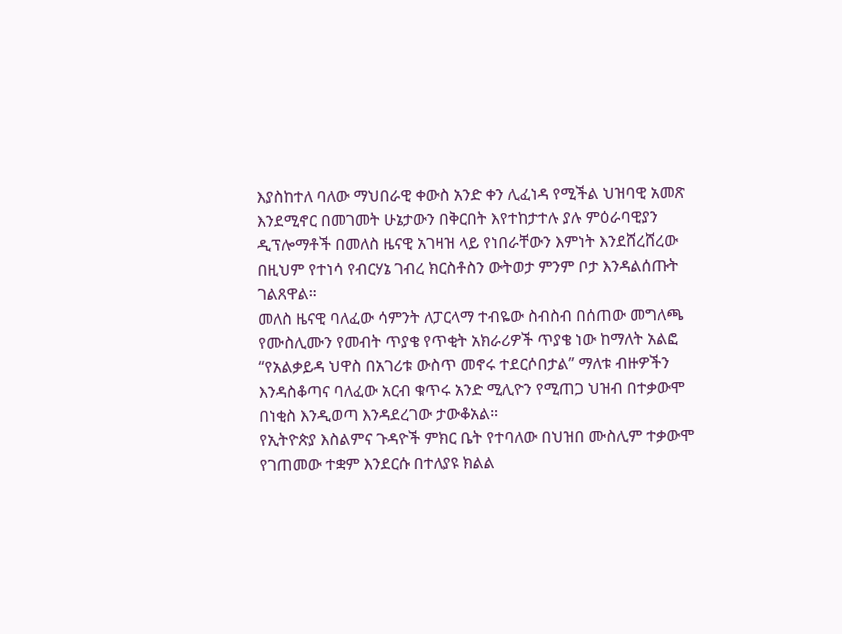እያስከተለ ባለው ማህበራዊ ቀውስ አንድ ቀን ሊፈነዳ የሚችል ህዝባዊ አመጽ እንደሚኖር በመገመት ሁኔታውን በቅርበት እየተከታተሉ ያሉ ምዕራባዊያን ዲፕሎማቶች በመለስ ዜናዊ አገዛዝ ላይ የነበራቸውን እምነት እንደሸረሸረው በዚህም የተነሳ የብርሃኔ ገብረ ክርስቶስን ውትወታ ምንም ቦታ እንዳልሰጡት ገልጸዋል።
መለስ ዜናዊ ባለፈው ሳምንት ለፓርላማ ተብዬው ስብስብ በሰጠው መግለጫ የሙስሊሙን የመብት ጥያቄ የጥቂት አክራሪዎች ጥያቄ ነው ከማለት አልፎ “የአልቃይዳ ህዋስ በአገሪቱ ውስጥ መኖሩ ተደርሶበታል” ማለቱ ብዙዎችን እንዳስቆጣና ባለፈው አርብ ቁጥሩ አንድ ሚሊዮን የሚጠጋ ህዝብ በተቃውሞ በነቂስ እንዲወጣ እንዳደረገው ታውቆአል።
የኢትዮጵያ እስልምና ጉዳዮች ምክር ቤት የተባለው በህዝበ ሙስሊም ተቃውሞ የገጠመው ተቋም እንደርሱ በተለያዩ ክልል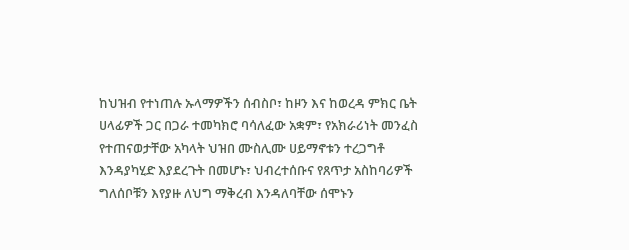ከህዝብ የተነጠሉ ኡላማዎችን ሰብስቦ፣ ከዞን እና ከወረዳ ምክር ቤት ሀላፊዎች ጋር በጋራ ተመካክሮ ባሳለፈው አቋም፣ የአክራሪነት መንፈስ የተጠናወታቸው አካላት ህዝበ ሙስሊሙ ሀይማኖቱን ተረጋግቶ እንዳያካሂድ እያደረጉት በመሆኑ፣ ህብረተሰቡና የጸጥታ አስከባሪዎች ግለሰቦቹን እየያዙ ለህግ ማቅረብ እንዳለባቸው ሰሞኑን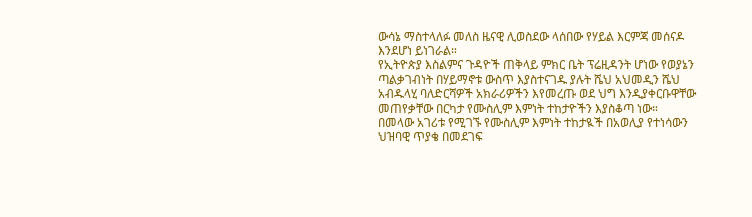ውሳኔ ማስተላለፉ መለስ ዜናዊ ሊወስደው ላሰበው የሃይል እርምጃ መሰናዶ እንደሆነ ይነገራል።
የኢትዮጵያ እስልምና ጉዳዮች ጠቅላይ ምክር ቤት ፕሬዚዳንት ሆነው የወያኔን ጣልቃገብነት በሃይማኖቱ ውስጥ እያስተናገዱ ያሉት ሼህ አህመዲን ሼህ አብዱላሂ ባለድርሻዎች አክራሪዎችን እየመረጡ ወደ ህግ እንዲያቀርቡዋቸው መጠየቃቸው በርካታ የሙስሊም እምነት ተከታዮችን እያስቆጣ ነው።
በመላው አገሪቱ የሚገኙ የሙስሊም እምነት ተከታዪች በአወሊያ የተነሳውን ህዝባዊ ጥያቄ በመደገፍ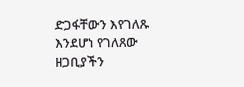ድጋፋቸውን እየገለጹ እንደሆነ የገለጸው ዘጋቢያችን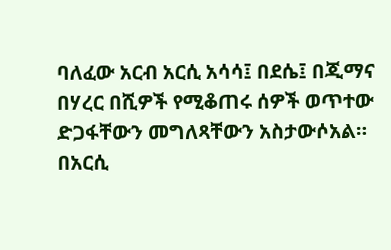ባለፈው አርብ አርሲ አሳሳ፤ በደሴ፤ በጂማና በሃረር በሺዎች የሚቆጠሩ ሰዎች ወጥተው ድጋፋቸውን መግለጻቸውን አስታውሶአል።
በአርሲ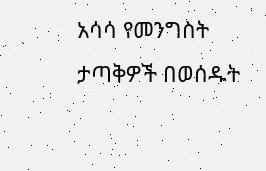አሳሳ የመንግስት ታጣቅዎች በወሰዱት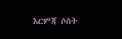እርምጃ ሶስት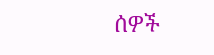ሰዎች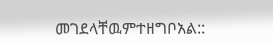መገደላቸዉምተዘግቦአል::